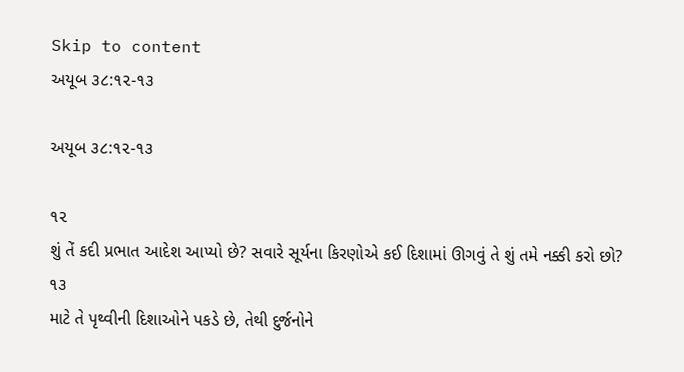Skip to content
અયૂબ ૩૮:૧૨-૧૩

અયૂબ ૩૮:૧૨-૧૩

૧૨
શું તેં કદી પ્રભાત આદેશ આપ્યો છે? સવારે સૂર્યના કિરણોએ કઈ દિશામાં ઊગવું તે શું તમે નક્કી કરો છો?
૧૩
માટે તે પૃથ્વીની દિશાઓને પકડે છે, તેથી દુર્જનોને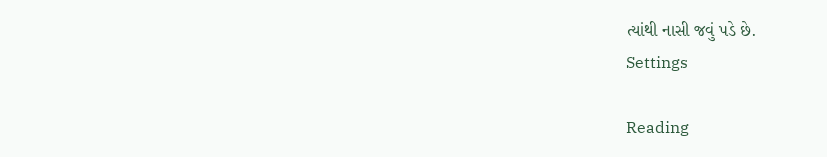ત્યાંથી નાસી જવું પડે છે.
Settings

Reading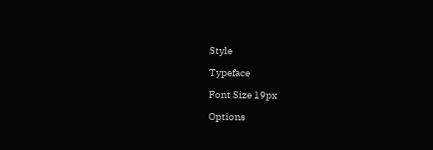Style

Typeface

Font Size 19px

Options